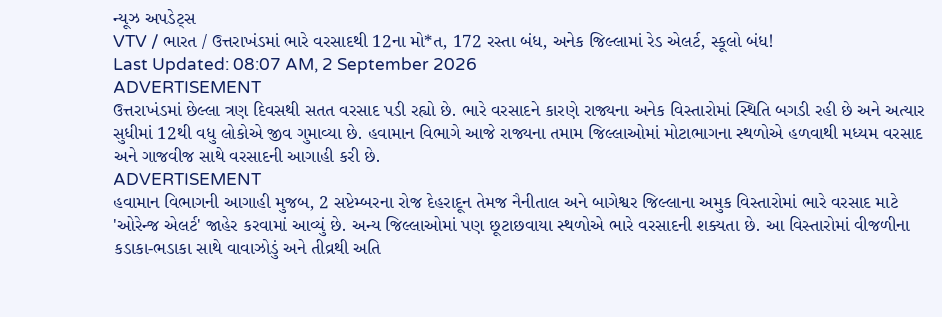ન્યૂઝ અપડેટ્સ
VTV / ભારત / ઉત્તરાખંડમાં ભારે વરસાદથી 12ના મો*ત, 172 રસ્તા બંધ, અનેક જિલ્લામાં રેડ એલર્ટ, સ્કૂલો બંધ!
Last Updated: 08:07 AM, 2 September 2026
ADVERTISEMENT
ઉત્તરાખંડમાં છેલ્લા ત્રણ દિવસથી સતત વરસાદ પડી રહ્યો છે. ભારે વરસાદને કારણે રાજ્યના અનેક વિસ્તારોમાં સ્થિતિ બગડી રહી છે અને અત્યાર સુધીમાં 12થી વધુ લોકોએ જીવ ગુમાવ્યા છે. હવામાન વિભાગે આજે રાજ્યના તમામ જિલ્લાઓમાં મોટાભાગના સ્થળોએ હળવાથી મધ્યમ વરસાદ અને ગાજવીજ સાથે વરસાદની આગાહી કરી છે.
ADVERTISEMENT
હવામાન વિભાગની આગાહી મુજબ, 2 સપ્ટેમ્બરના રોજ દેહરાદૂન તેમજ નૈનીતાલ અને બાગેશ્વર જિલ્લાના અમુક વિસ્તારોમાં ભારે વરસાદ માટે 'ઓરેન્જ એલર્ટ' જાહેર કરવામાં આવ્યું છે. અન્ય જિલ્લાઓમાં પણ છૂટાછવાયા સ્થળોએ ભારે વરસાદની શક્યતા છે. આ વિસ્તારોમાં વીજળીના કડાકા-ભડાકા સાથે વાવાઝોડું અને તીવ્રથી અતિ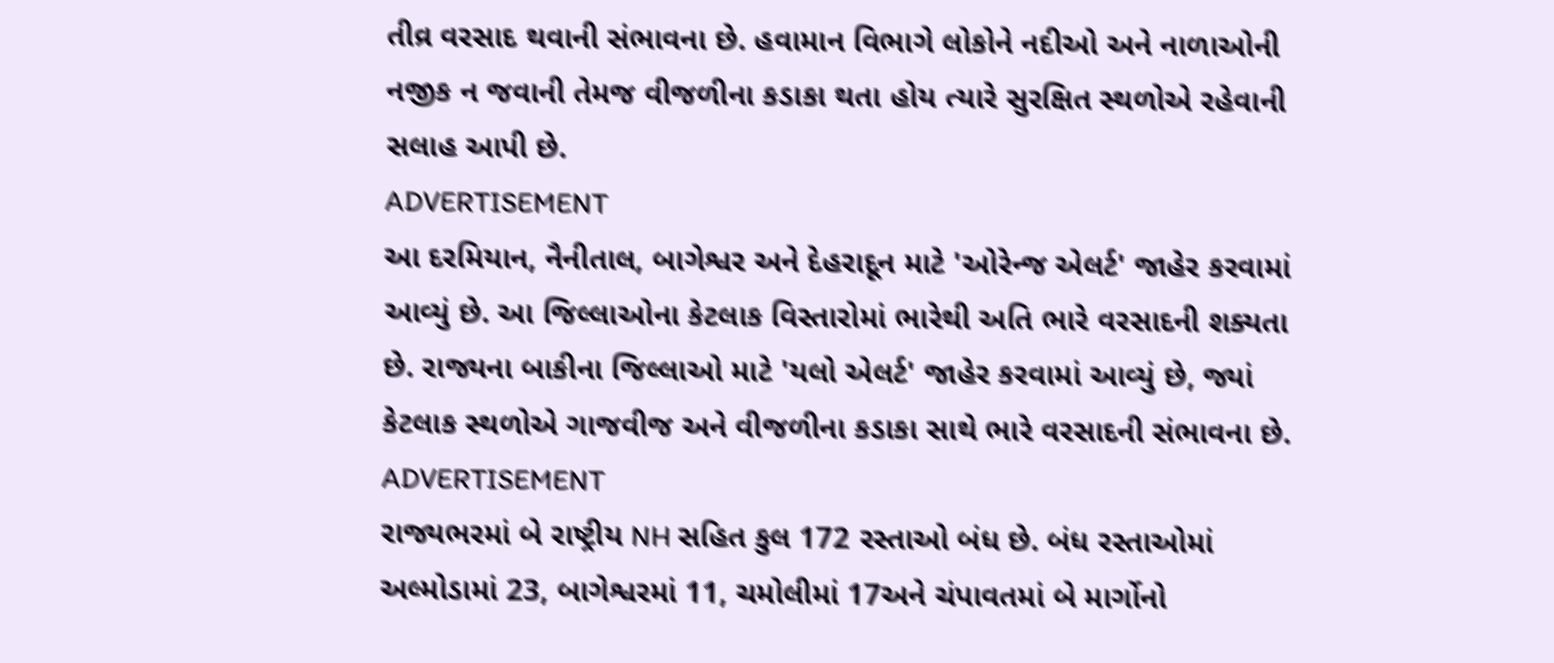તીવ્ર વરસાદ થવાની સંભાવના છે. હવામાન વિભાગે લોકોને નદીઓ અને નાળાઓની નજીક ન જવાની તેમજ વીજળીના કડાકા થતા હોય ત્યારે સુરક્ષિત સ્થળોએ રહેવાની સલાહ આપી છે.
ADVERTISEMENT
આ દરમિયાન, નૈનીતાલ, બાગેશ્વર અને દેહરાદૂન માટે 'ઓરેન્જ એલર્ટ' જાહેર કરવામાં આવ્યું છે. આ જિલ્લાઓના કેટલાક વિસ્તારોમાં ભારેથી અતિ ભારે વરસાદની શક્યતા છે. રાજ્યના બાકીના જિલ્લાઓ માટે 'યલો એલર્ટ' જાહેર કરવામાં આવ્યું છે, જ્યાં કેટલાક સ્થળોએ ગાજવીજ અને વીજળીના કડાકા સાથે ભારે વરસાદની સંભાવના છે.
ADVERTISEMENT
રાજ્યભરમાં બે રાષ્ટ્રીય NH સહિત કુલ 172 રસ્તાઓ બંધ છે. બંધ રસ્તાઓમાં અલ્મોડામાં 23, બાગેશ્વરમાં 11, ચમોલીમાં 17અને ચંપાવતમાં બે માર્ગોનો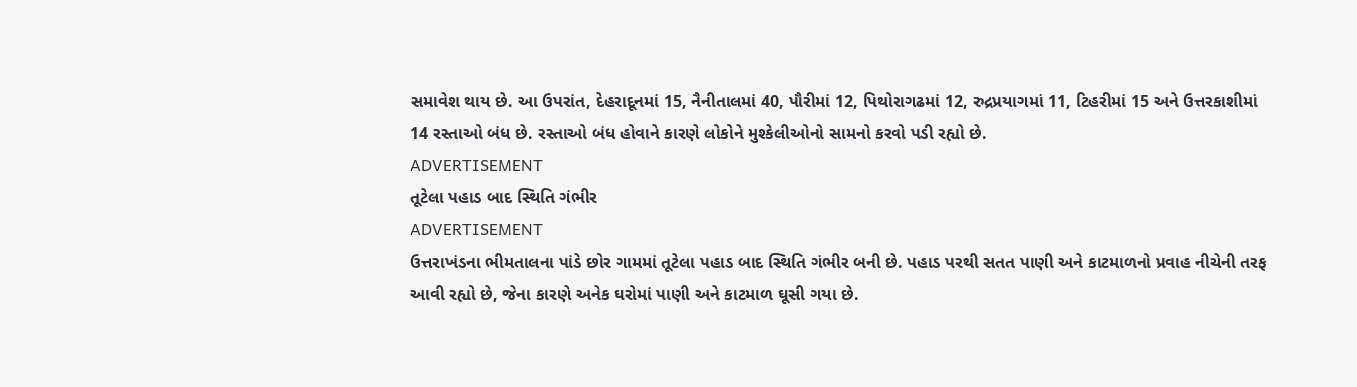સમાવેશ થાય છે. આ ઉપરાંત, દેહરાદૂનમાં 15, નૈનીતાલમાં 40, પૌરીમાં 12, પિથોરાગઢમાં 12, રુદ્રપ્રયાગમાં 11, ટિહરીમાં 15 અને ઉત્તરકાશીમાં 14 રસ્તાઓ બંધ છે. રસ્તાઓ બંધ હોવાને કારણે લોકોને મુશ્કેલીઓનો સામનો કરવો પડી રહ્યો છે.
ADVERTISEMENT
તૂટેલા પહાડ બાદ સ્થિતિ ગંભીર
ADVERTISEMENT
ઉત્તરાખંડના ભીમતાલના પાંડે છોર ગામમાં તૂટેલા પહાડ બાદ સ્થિતિ ગંભીર બની છે. પહાડ પરથી સતત પાણી અને કાટમાળનો પ્રવાહ નીચેની તરફ આવી રહ્યો છે, જેના કારણે અનેક ઘરોમાં પાણી અને કાટમાળ ઘૂસી ગયા છે.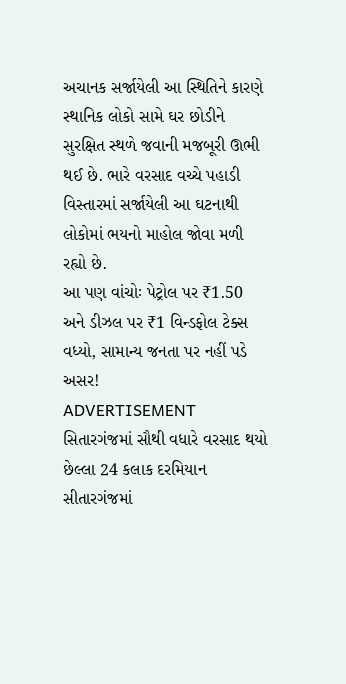અચાનક સર્જાયેલી આ સ્થિતિને કારણે સ્થાનિક લોકો સામે ઘર છોડીને સુરક્ષિત સ્થળે જવાની મજબૂરી ઊભી થઈ છે. ભારે વરસાદ વચ્ચે પહાડી વિસ્તારમાં સર્જાયેલી આ ઘટનાથી લોકોમાં ભયનો માહોલ જોવા મળી રહ્યો છે.
આ પણ વાંચોઃ પેટ્રોલ પર ₹1.50 અને ડીઝલ પર ₹1 વિન્ડફોલ ટેક્સ વધ્યો, સામાન્ય જનતા પર નહીં પડે અસર!
ADVERTISEMENT
સિતારગંજમાં સૌથી વધારે વરસાદ થયો
છેલ્લા 24 કલાક દરમિયાન સીતારગંજમાં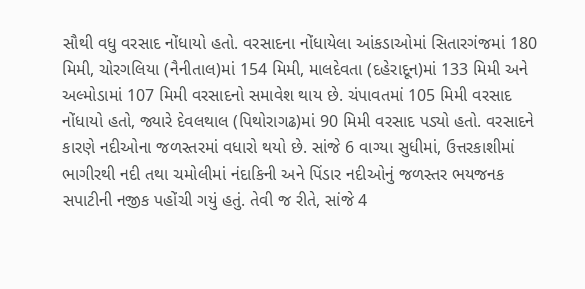સૌથી વધુ વરસાદ નોંધાયો હતો. વરસાદના નોંધાયેલા આંકડાઓમાં સિતારગંજમાં 180 મિમી, ચોરગલિયા (નૈનીતાલ)માં 154 મિમી, માલદેવતા (દહેરાદૂન)માં 133 મિમી અને અલ્મોડામાં 107 મિમી વરસાદનો સમાવેશ થાય છે. ચંપાવતમાં 105 મિમી વરસાદ નોંધાયો હતો, જ્યારે દેવલથાલ (પિથોરાગઢ)માં 90 મિમી વરસાદ પડ્યો હતો. વરસાદને કારણે નદીઓના જળસ્તરમાં વધારો થયો છે. સાંજે 6 વાગ્યા સુધીમાં, ઉત્તરકાશીમાં ભાગીરથી નદી તથા ચમોલીમાં નંદાકિની અને પિંડાર નદીઓનું જળસ્તર ભયજનક સપાટીની નજીક પહોંચી ગયું હતું. તેવી જ રીતે, સાંજે 4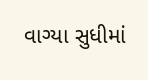વાગ્યા સુધીમાં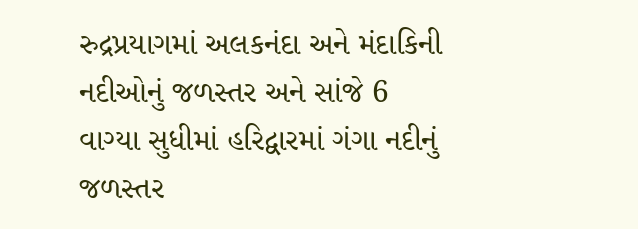રુદ્રપ્રયાગમાં અલકનંદા અને મંદાકિની નદીઓનું જળસ્તર અને સાંજે 6 વાગ્યા સુધીમાં હરિદ્વારમાં ગંગા નદીનું જળસ્તર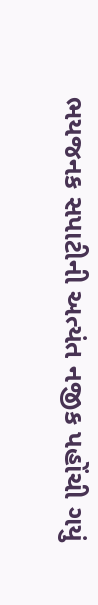ભયજનક સપાટીની અત્યંત નજીક પહોંચી ગયું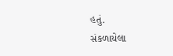હતું.
સંકળાયેલા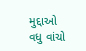મુદ્દાઓ
વધુ વાંચો